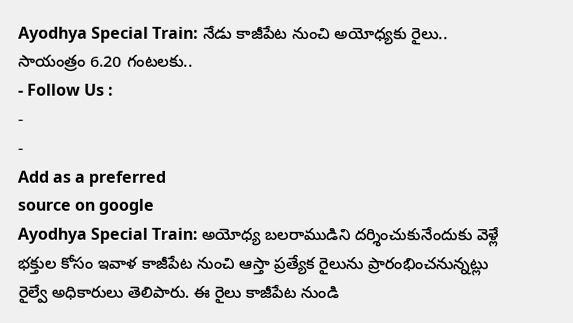Ayodhya Special Train: నేడు కాజీపేట నుంచి అయోధ్యకు రైలు.. సాయంత్రం 6.20 గంటలకు..
- Follow Us :
-
-
Add as a preferred
source on google
Ayodhya Special Train: అయోధ్య బలరాముడిని దర్శించుకునేందుకు వెళ్లే భక్తుల కోసం ఇవాళ కాజీపేట నుంచి ఆస్తా ప్రత్యేక రైలును ప్రారంభించనున్నట్లు రైల్వే అధికారులు తెలిపారు. ఈ రైలు కాజీపేట నుండి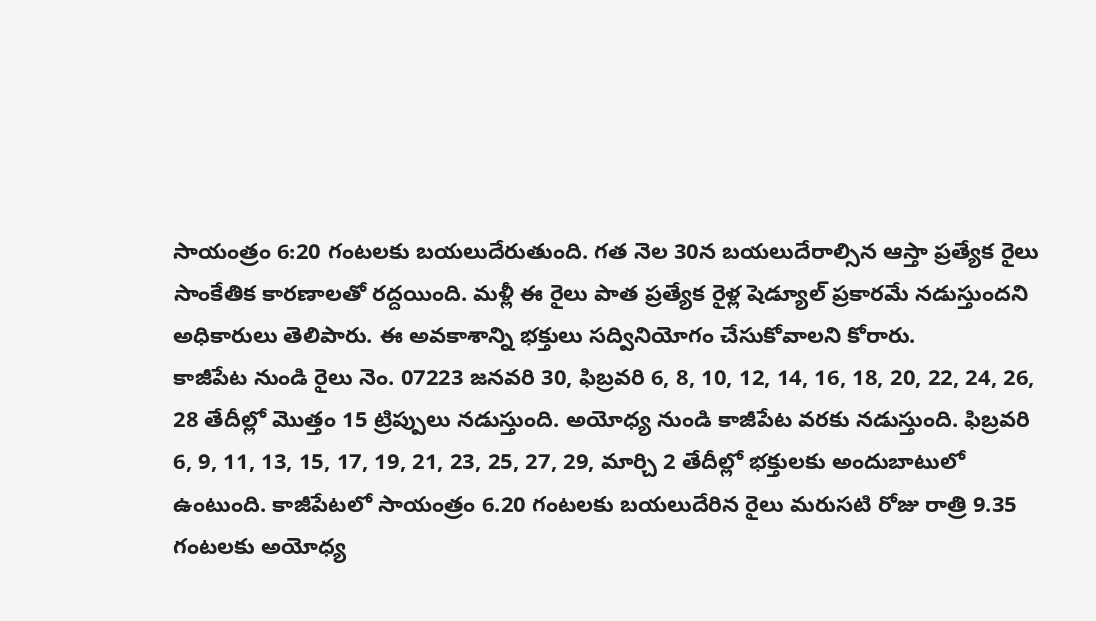సాయంత్రం 6:20 గంటలకు బయలుదేరుతుంది. గత నెల 30న బయలుదేరాల్సిన ఆస్తా ప్రత్యేక రైలు సాంకేతిక కారణాలతో రద్దయింది. మళ్లీ ఈ రైలు పాత ప్రత్యేక రైళ్ల షెడ్యూల్ ప్రకారమే నడుస్తుందని అధికారులు తెలిపారు. ఈ అవకాశాన్ని భక్తులు సద్వినియోగం చేసుకోవాలని కోరారు.
కాజీపేట నుండి రైలు నెం. 07223 జనవరి 30, ఫిబ్రవరి 6, 8, 10, 12, 14, 16, 18, 20, 22, 24, 26, 28 తేదీల్లో మొత్తం 15 ట్రిప్పులు నడుస్తుంది. అయోధ్య నుండి కాజీపేట వరకు నడుస్తుంది. ఫిబ్రవరి 6, 9, 11, 13, 15, 17, 19, 21, 23, 25, 27, 29, మార్చి 2 తేదీల్లో భక్తులకు అందుబాటులో ఉంటుంది. కాజీపేటలో సాయంత్రం 6.20 గంటలకు బయలుదేరిన రైలు మరుసటి రోజు రాత్రి 9.35 గంటలకు అయోధ్య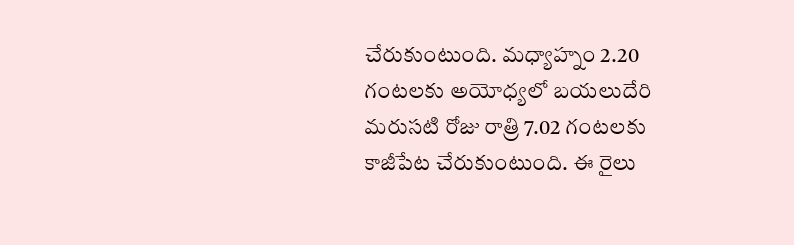చేరుకుంటుంది. మధ్యాహ్నం 2.20 గంటలకు అయోధ్యలో బయలుదేరి మరుసటి రోజు రాత్రి 7.02 గంటలకు కాజీపేట చేరుకుంటుంది. ఈ రైలు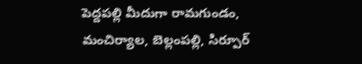పెద్దపల్లి మీదుగా రామగుండం, మంచిర్యాల, బెల్లంపల్లి, సిర్పూర్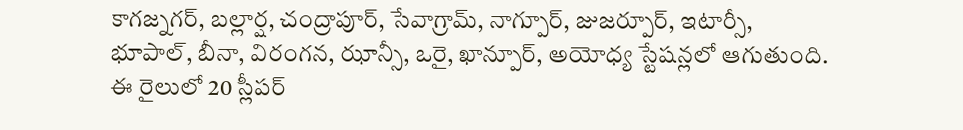కాగజ్నగర్, బల్లార్ష, చంద్రాపూర్, సేవాగ్రామ్, నాగ్పూర్, జుజర్పూర్, ఇటార్సీ, భూపాల్, బీనా, విరంగన, ఝాన్సీ, ఒరై, ఖాన్పూర్, అయోధ్య స్టేషన్లలో ఆగుతుంది. ఈ రైలులో 20 స్లీపర్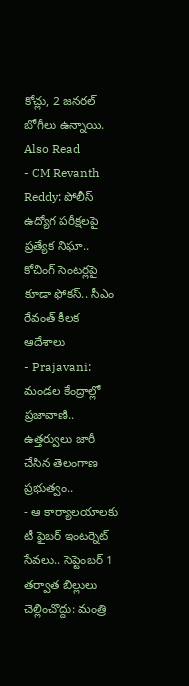కోచ్లు, 2 జనరల్ బోగీలు ఉన్నాయి.
Also Read
- CM Revanth Reddy: పోలీస్ ఉద్యోగ పరీక్షలపై ప్రత్యేక నిఘా.. కోచింగ్ సెంటర్లపై కూడా ఫోకస్.. సీఎం రేవంత్ కీలక ఆదేశాలు
- Prajavani: మండల కేంద్రాల్లో ప్రజావాణి.. ఉత్తర్వులు జారీ చేసిన తెలంగాణ ప్రభుత్వం..
- ఆ కార్యాలయాలకు టీ ఫైబర్ ఇంటర్నెట్ సేవలు.. సెప్టెంబర్ 1 తర్వాత బిల్లులు చెల్లించొద్దు: మంత్రి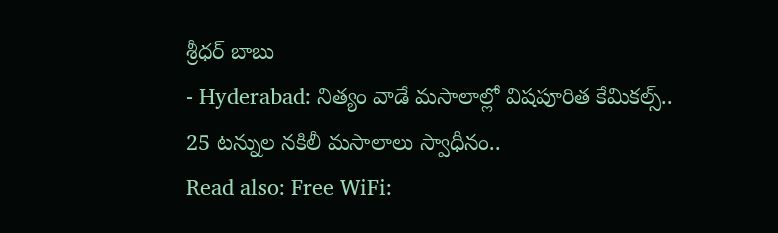శ్రీధర్ బాబు
- Hyderabad: నిత్యం వాడే మసాలాల్లో విషపూరిత కేమికల్స్.. 25 టన్నుల నకిలీ మసాలాలు స్వాధీనం..
Read also: Free WiFi: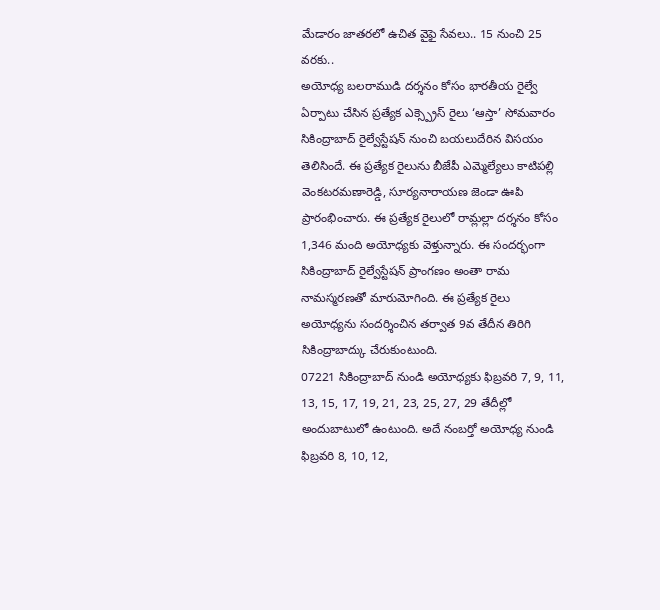మేడారం జాతరలో ఉచిత వైఫై సేవలు.. 15 నుంచి 25 వరకు..
అయోధ్య బలరాముడి దర్శనం కోసం భారతీయ రైల్వే ఏర్పాటు చేసిన ప్రత్యేక ఎక్స్ప్రెస్ రైలు ‘ఆస్తా’ సోమవారం సికింద్రాబాద్ రైల్వేస్టేషన్ నుంచి బయలుదేరిన విసయం తెలిసిందే. ఈ ప్రత్యేక రైలును బీజేపీ ఎమ్మెల్యేలు కాటిపల్లి వెంకటరమణారెడ్డి, సూర్యనారాయణ జెండా ఊపి ప్రారంభించారు. ఈ ప్రత్యేక రైలులో రామ్లల్లా దర్శనం కోసం 1,346 మంది అయోధ్యకు వెళ్తున్నారు. ఈ సందర్భంగా సికింద్రాబాద్ రైల్వేస్టేషన్ ప్రాంగణం అంతా రామ నామస్మరణతో మారుమోగింది. ఈ ప్రత్యేక రైలు అయోధ్యను సందర్శించిన తర్వాత 9వ తేదీన తిరిగి సికింద్రాబాద్కు చేరుకుంటుంది.
07221 సికింద్రాబాద్ నుండి అయోధ్యకు ఫిబ్రవరి 7, 9, 11, 13, 15, 17, 19, 21, 23, 25, 27, 29 తేదీల్లో అందుబాటులో ఉంటుంది. అదే నంబర్తో అయోధ్య నుండి ఫిబ్రవరి 8, 10, 12,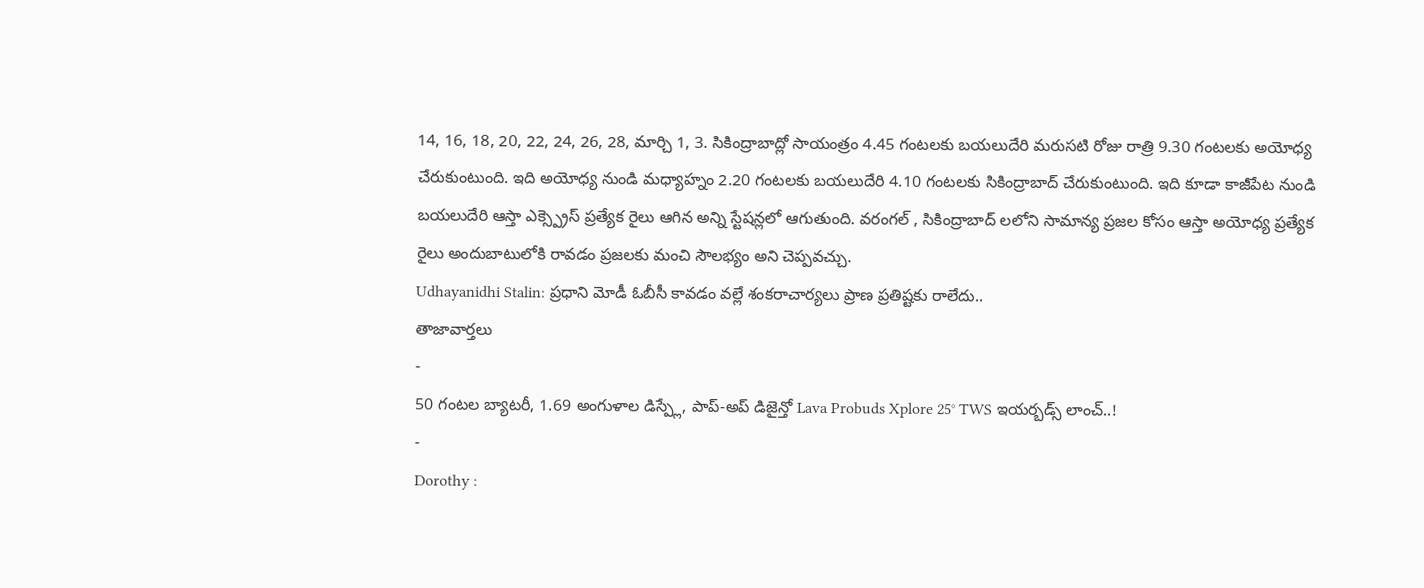14, 16, 18, 20, 22, 24, 26, 28, మార్చి 1, 3. సికింద్రాబాద్లో సాయంత్రం 4.45 గంటలకు బయలుదేరి మరుసటి రోజు రాత్రి 9.30 గంటలకు అయోధ్య చేరుకుంటుంది. ఇది అయోధ్య నుండి మధ్యాహ్నం 2.20 గంటలకు బయలుదేరి 4.10 గంటలకు సికింద్రాబాద్ చేరుకుంటుంది. ఇది కూడా కాజీపేట నుండి బయలుదేరి ఆస్తా ఎక్స్ప్రెస్ ప్రత్యేక రైలు ఆగిన అన్ని స్టేషన్లలో ఆగుతుంది. వరంగల్ , సికింద్రాబాద్ లలోని సామాన్య ప్రజల కోసం ఆస్తా అయోధ్య ప్రత్యేక రైలు అందుబాటులోకి రావడం ప్రజలకు మంచి సౌలభ్యం అని చెప్పవచ్చు.
Udhayanidhi Stalin: ప్రధాని మోడీ ఓబీసీ కావడం వల్లే శంకరాచార్యలు ప్రాణ ప్రతిష్టకు రాలేదు..
తాజావార్తలు
-
50 గంటల బ్యాటరీ, 1.69 అంగుళాల డిస్ప్లే, పాప్-అప్ డిజైన్తో Lava Probuds Xplore 25° TWS ఇయర్బడ్స్ లాంచ్..!
-
Dorothy :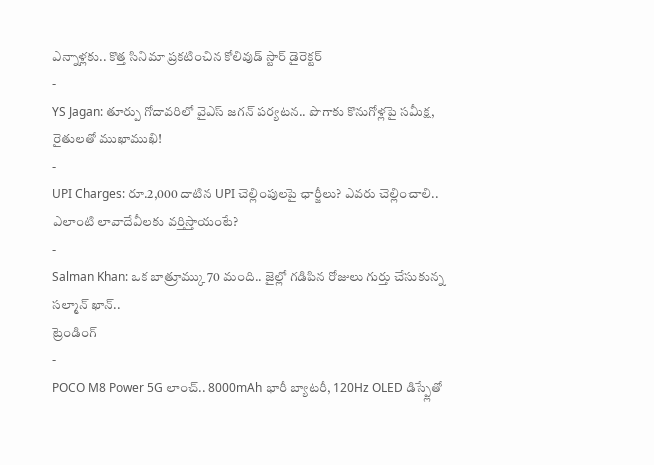ఎన్నాళ్లకు.. కొత్త సినిమా ప్రకటించిన కోలివుడ్ స్టార్ డైరెక్టర్
-
YS Jagan: తూర్పు గోదావరిలో వైఎస్ జగన్ పర్యటన.. పొగాకు కొనుగోళ్లపై సమీక్ష, రైతులతో ముఖాముఖి!
-
UPI Charges: రూ.2,000 దాటిన UPI చెల్లింపులపై ఛార్జీలు? ఎవరు చెల్లించాలి.. ఎలాంటి లావాదేవీలకు వర్తిస్తాయంటే?
-
Salman Khan: ఒక బాత్రూమ్కు 70 మంది.. జైల్లో గడిపిన రోజులు గుర్తు చేసుకున్న సల్మాన్ ఖాన్..
ట్రెండింగ్
-
POCO M8 Power 5G లాంచ్.. 8000mAh భారీ బ్యాటరీ, 120Hz OLED డిస్ప్లేతో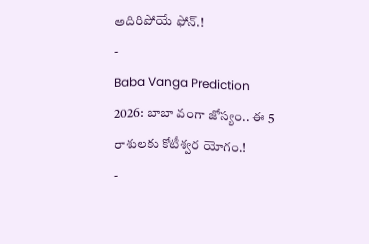అదిరిపోయే ఫోన్.!
-
Baba Vanga Prediction 2026: బాబా వంగా జోస్యం.. ఈ 5 రాశులకు కోటీశ్వర యోగం.!
-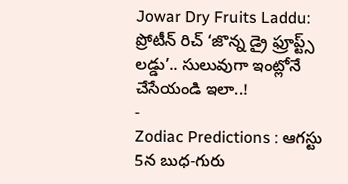Jowar Dry Fruits Laddu: ప్రోటీన్ రిచ్ ‘జొన్న డ్రై ఫ్రూప్ట్స్ లడ్డు’.. సులువుగా ఇంట్లోనే చేసేయండి ఇలా..!
-
Zodiac Predictions : ఆగస్టు 5న బుధ-గురు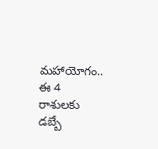మహాయోగం.. ఈ 4 రాశులకు డబ్బే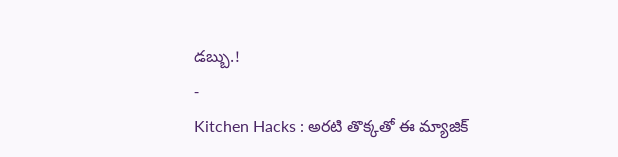డబ్బు.!
-
Kitchen Hacks : అరటి తొక్కతో ఈ మ్యాజిక్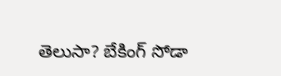తెలుసా? బేకింగ్ సోడా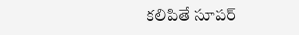కలిపితే సూపర్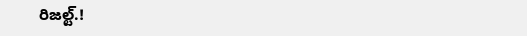రిజల్ట్.!